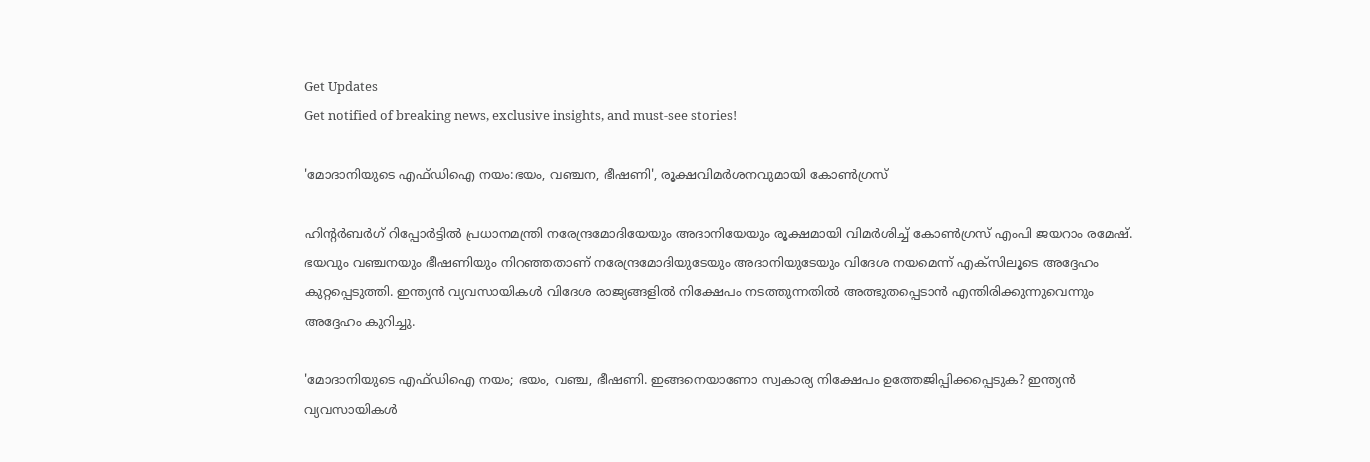Get Updates
Get notified of breaking news, exclusive insights, and must-see stories!

'മോദാനിയുടെ എഫ്ഡിഐ നയം:ഭയം, വഞ്ചന, ഭീഷണി', രൂക്ഷവിമർശനവുമായി കോൺഗ്രസ്

ഹിന്റർബർഗ് റിപ്പോർട്ടിൽ പ്രധാനമന്ത്രി നരേന്ദ്രമോദിയേയും അദാനിയേയും രൂക്ഷമായി വിമർശിച്ച് കോൺഗ്രസ് എംപി ജയറാം രമേഷ്. ഭയവും വഞ്ചനയും ഭീഷണിയും നിറഞ്ഞതാണ് നരേന്ദ്രമോദിയുടേയും അദാനിയുടേയും വിദേശ നയമെന്ന് എക്സിലൂടെ അദ്ദേഹം കുറ്റപ്പെടുത്തി. ഇന്ത്യൻ വ്യവസായികൾ വിദേശ രാജ്യങ്ങളിൽ നിക്ഷേപം നടത്തുന്നതിൽ അത്ഭുതപ്പെടാൻ എന്തിരിക്കുന്നുവെന്നും അദ്ദേഹം കുറിച്ചു.

'മോദാനിയുടെ എഫ്ഡിഐ നയം; ഭയം, വഞ്ച, ഭീഷണി. ഇങ്ങനെയാണോ സ്വകാര്യ നിക്ഷേപം ഉത്തേജിപ്പിക്കപ്പെടുക? ഇന്ത്യൻ വ്യവസായികൾ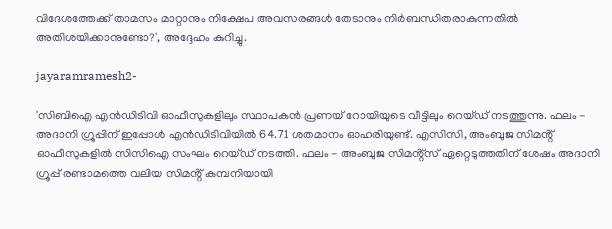വിദേശത്തേക്ക് താമസം മാറ്റാനും നിക്ഷേപ അവസരങ്ങൾ തേടാനും നിർബന്ധിതരാകുന്നതിൽ അതിശയിക്കാനുണ്ടോ?', അദ്ദേഹം കുറിച്ചു.

jayaramramesh2-

'സിബിഐ എൻഡിടിവി ഓഫീസുകളിലും സ്ഥാപകൻ പ്രണയ് റോയിയുടെ വീട്ടിലും റെയ്ഡ് നടത്തുന്നു. ഫലം - അദാനി ഗ്രൂപ്പിന് ഇപ്പോൾ എൻഡിടിവിയിൽ 64.71 ശതമാനം ഓഹരിയുണ്ട്. എസിസി, അംബുജ സിമൻ്റ് ഓഫീസുകളിൽ സിസിഐ സംഘം റെയ്ഡ് നടത്തി. ഫലം - അംബുജ സിമൻ്റ്‌സ് ഏറ്റെടുത്തതിന് ശേഷം അദാനി ഗ്രൂപ്പ് രണ്ടാമത്തെ വലിയ സിമൻ്റ് കമ്പനിയായി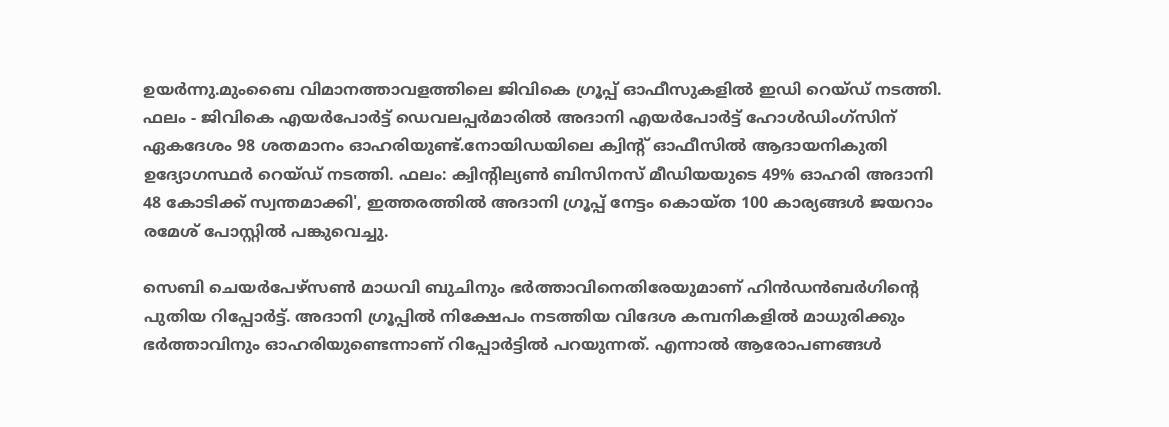ഉയർന്നു.മുംബൈ വിമാനത്താവളത്തിലെ ജിവികെ ഗ്രൂപ്പ് ഓഫീസുകളിൽ ഇഡി റെയ്ഡ് നടത്തി. ഫലം - ജിവികെ എയർപോർട്ട് ഡെവലപ്പർമാരിൽ അദാനി എയർപോർട്ട് ഹോൾഡിംഗ്‌സിന് ഏകദേശം 98 ശതമാനം ഓഹരിയുണ്ട്.നോയിഡയിലെ ക്വിൻ്റ് ഓഫീസിൽ ആദായനികുതി ഉദ്യോഗസ്ഥർ റെയ്ഡ് നടത്തി. ഫലം: ക്വിൻ്റില്യൺ ബിസിനസ് മീഡിയയുടെ 49% ഓഹരി അദാനി 48 കോടിക്ക് സ്വന്തമാക്കി', ഇത്തരത്തിൽ അദാനി ഗ്രൂപ്പ് നേട്ടം കൊയ്ത 100 കാര്യങ്ങൾ ജയറാം രമേശ് പോസ്റ്റിൽ പങ്കുവെച്ചു.

സെബി ചെയര്‍പേഴ്‌സണ്‍ മാധവി ബുചിനും ഭര്‍ത്താവിനെതിരേയുമാണ് ഹിൻഡൻബർഗിന്റെ പുതിയ റിപ്പോർട്ട്. അദാനി ഗ്രൂപ്പില്‍ നിക്ഷേപം നടത്തിയ വിദേശ കമ്പനികളില്‍ മാധുരിക്കും ഭർത്താവിനും ഓഹരിയുണ്ടെന്നാണ് റിപ്പോർട്ടിൽ പറയുന്നത്. എന്നാൽ ആരോപണങ്ങൾ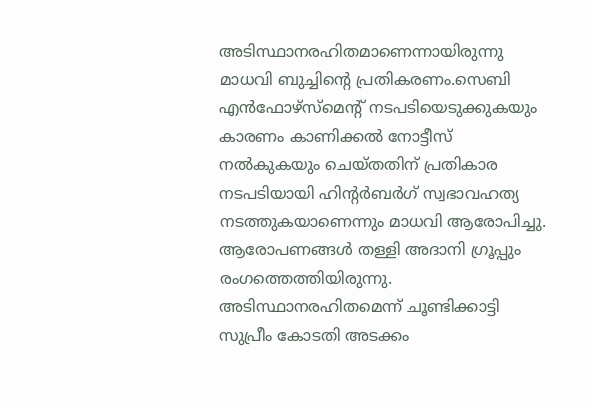അടിസ്ഥാനരഹിതമാണെന്നായിരുന്നു മാധവി ബുച്ചിന്റെ പ്രതികരണം.സെബി എൻഫോഴ്‌സ്‌മെൻ്റ് നടപടിയെടുക്കുകയും കാരണം കാണിക്കൽ നോട്ടീസ് നൽകുകയും ചെയ്തതിന് പ്രതികാര നടപടിയായി ഹിന്റർബർഗ് സ്വഭാവഹത്യ നടത്തുകയാണെന്നും മാധവി ആരോപിച്ചു. ആരോപണങ്ങൾ തള്ളി അദാനി ഗ്രൂപ്പും രംഗത്തെത്തിയിരുന്നു. അടിസ്ഥാനരഹിതമെന്ന് ചൂണ്ടിക്കാട്ടി സുപ്രീം കോടതി അടക്കം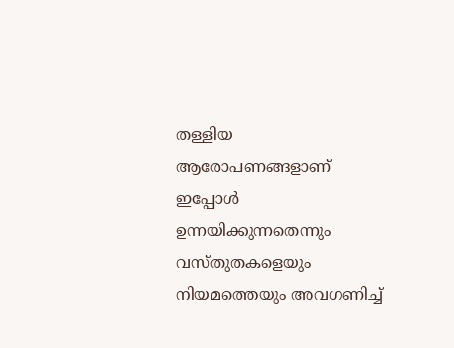തള്ളിയ ആരോപണങ്ങളാണ് ഇപ്പോൾ ഉന്നയിക്കുന്നതെന്നും വസ്‌തുതകളെയും നിയമത്തെയും അവഗണിച്ച്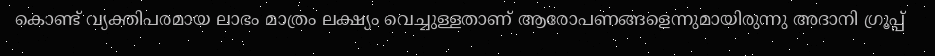കൊണ്ട് വ്യക്തിപരമായ ലാഭം മാത്രം ലക്ഷ്യം വെച്ചുള്ളതാണ് ആരോപണങ്ങളെന്നുമായിരുന്നു അദാനി ഗ്രൂപ്പ്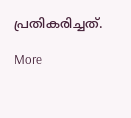പ്രതികരിച്ചത്.

More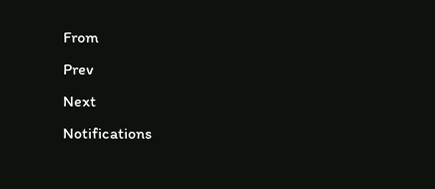From
Prev
Next
Notifications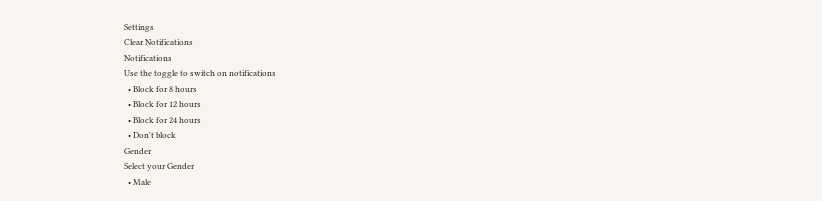Settings
Clear Notifications
Notifications
Use the toggle to switch on notifications
  • Block for 8 hours
  • Block for 12 hours
  • Block for 24 hours
  • Don't block
Gender
Select your Gender
  • Male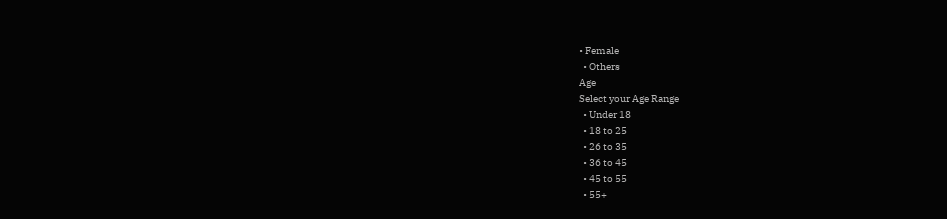• Female
  • Others
Age
Select your Age Range
  • Under 18
  • 18 to 25
  • 26 to 35
  • 36 to 45
  • 45 to 55
  • 55+